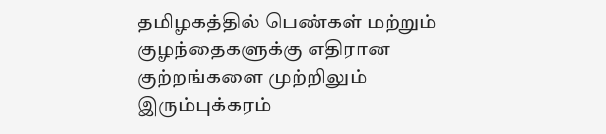தமிழகத்தில் பெண்கள் மற்றும் குழந்தைகளுக்கு எதிரான குற்றங்களை முற்றிலும் இரும்புக்கரம்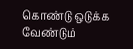கொண்டு ஒடுக்க வேண்டும்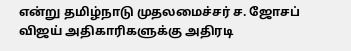என்று தமிழ்நாடு முதலமைச்சர் ச. ஜோசப் விஜய் அதிகாரிகளுக்கு அதிரடி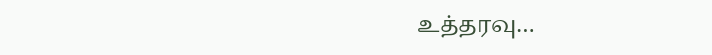உத்தரவு…